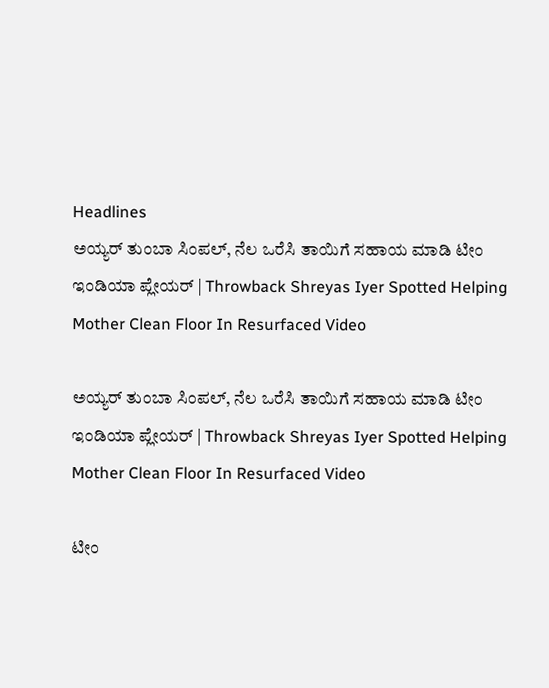Headlines
ಅಯ್ಯರ್ ತುಂಬಾ ಸಿಂಪಲ್, ನೆಲ ಒರೆಸಿ ತಾಯಿಗೆ ಸಹಾಯ ಮಾಡಿ ಟೀಂ ಇಂಡಿಯಾ ಪ್ಲೇಯರ್ | Throwback Shreyas Iyer Spotted Helping Mother Clean Floor In Resurfaced Video

ಅಯ್ಯರ್ ತುಂಬಾ ಸಿಂಪಲ್, ನೆಲ ಒರೆಸಿ ತಾಯಿಗೆ ಸಹಾಯ ಮಾಡಿ ಟೀಂ ಇಂಡಿಯಾ ಪ್ಲೇಯರ್ | Throwback Shreyas Iyer Spotted Helping Mother Clean Floor In Resurfaced Video

ಟೀಂ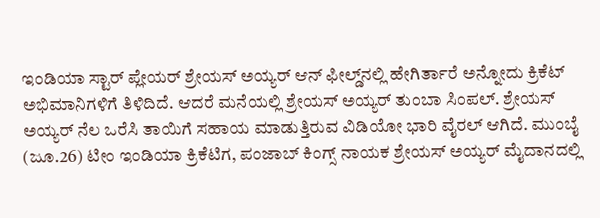ಇಂಡಿಯಾ ಸ್ಟಾರ್ ಪ್ಲೇಯರ್ ಶ್ರೇಯಸ್ ಅಯ್ಯರ್ ಆನ್ ಫೀಲ್ಡ್‌ನಲ್ಲಿ ಹೇಗಿರ್ತಾರೆ ಅನ್ನೋದು ಕ್ರಿಕೆಟ್ ಅಭಿಮಾನಿಗಳಿಗೆ ತಿಳಿದಿದೆ. ಆದರೆ ಮನೆಯಲ್ಲಿ ಶ್ರೇಯಸ್ ಅಯ್ಯರ್ ತುಂಬಾ ಸಿಂಪಲ್. ಶ್ರೇಯಸ್ ಅಯ್ಯರ್ ನೆಲ ಒರೆಸಿ ತಾಯಿಗೆ ಸಹಾಯ ಮಾಡುತ್ತಿರುವ ವಿಡಿಯೋ ಭಾರಿ ವೈರಲ್ ಆಗಿದೆ. ಮುಂಬೈ (ಜೂ.26) ಟೀಂ ಇಂಡಿಯಾ ಕ್ರಿಕೆಟಿಗ, ಪಂಜಾಬ್ ಕಿಂಗ್ಸ್ ನಾಯಕ ಶ್ರೇಯಸ್ ಅಯ್ಯರ್ ಮೈದಾನದಲ್ಲಿ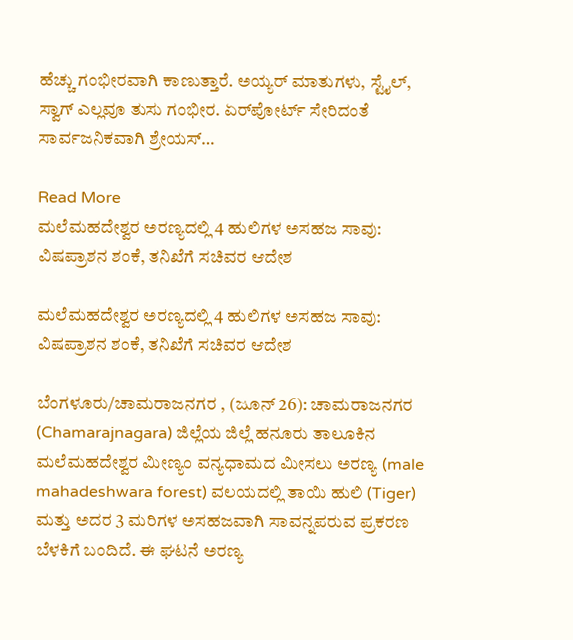ಹೆಚ್ಚು ಗಂಭೀರವಾಗಿ ಕಾಣುತ್ತಾರೆ. ಅಯ್ಯರ್ ಮಾತುಗಳು, ಸ್ಟೈಲ್, ಸ್ವಾಗ್ ಎಲ್ಲವೂ ತುಸು ಗಂಭೀರ. ಏರ್‌ಪೋರ್ಟ್ ಸೇರಿದಂತೆ ಸಾರ್ವಜನಿಕವಾಗಿ ಶ್ರೇಯಸ್…

Read More
ಮಲೆಮಹದೇಶ್ವರ ಅರಣ್ಯದಲ್ಲಿ 4 ಹುಲಿಗಳ ಅಸಹಜ ಸಾವು: ವಿಷಪ್ರಾಶನ ಶಂಕೆ, ತನಿಖೆಗೆ ಸಚಿವರ ಆದೇಶ

ಮಲೆಮಹದೇಶ್ವರ ಅರಣ್ಯದಲ್ಲಿ 4 ಹುಲಿಗಳ ಅಸಹಜ ಸಾವು: ವಿಷಪ್ರಾಶನ ಶಂಕೆ, ತನಿಖೆಗೆ ಸಚಿವರ ಆದೇಶ

ಬೆಂಗಳೂರು/ಚಾಮರಾಜನಗರ , (ಜೂನ್ 26): ಚಾಮರಾಜನಗರ (Chamarajnagara) ಜಿಲ್ಲೆಯ ಜಿಲ್ಲೆ ಹನೂರು ತಾಲೂಕಿನ ಮಲೆಮಹದೇಶ್ವರ ಮೀಣ್ಯಂ ವನ್ಯಧಾಮದ ಮೀಸಲು ಅರಣ್ಯ (male mahadeshwara forest) ವಲಯದಲ್ಲಿ ತಾಯಿ ಹುಲಿ (Tiger) ಮತ್ತು ಅದರ 3 ಮರಿಗಳ ಅಸಹಜವಾಗಿ ಸಾವನ್ನಪರುವ ಪ್ರಕರಣ ಬೆಳಕಿಗೆ ಬಂದಿದೆ. ಈ ಘಟನೆ ಅರಣ್ಯ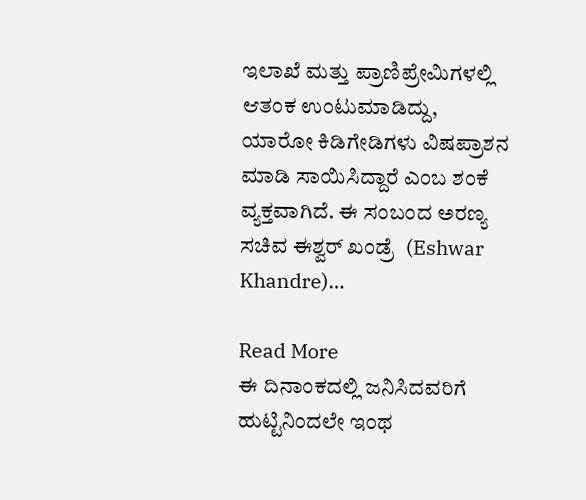ಇಲಾಖೆ ಮತ್ತು ಪ್ರಾಣಿಪ್ರೇಮಿಗಳಲ್ಲಿ ಆತಂಕ ಉಂಟುಮಾಡಿದ್ದು, ಯಾರೋ ಕಿಡಿಗೇಡಿಗಳು ವಿಷಪ್ರಾಶನ ಮಾಡಿ ಸಾಯಿಸಿದ್ದಾರೆ ಎಂಬ ಶಂಕೆ ವ್ಯಕ್ತವಾಗಿದೆ. ಈ ಸಂಬಂದ ಅರಣ್ಯ ಸಚಿವ ಈಶ್ವರ್ ಖಂಡ್ರೆ  (Eshwar Khandre)…

Read More
ಈ ದಿನಾಂಕದಲ್ಲಿ ಜನಿಸಿದವರಿಗೆ ಹುಟ್ಟಿನಿಂದಲೇ ಇಂಥ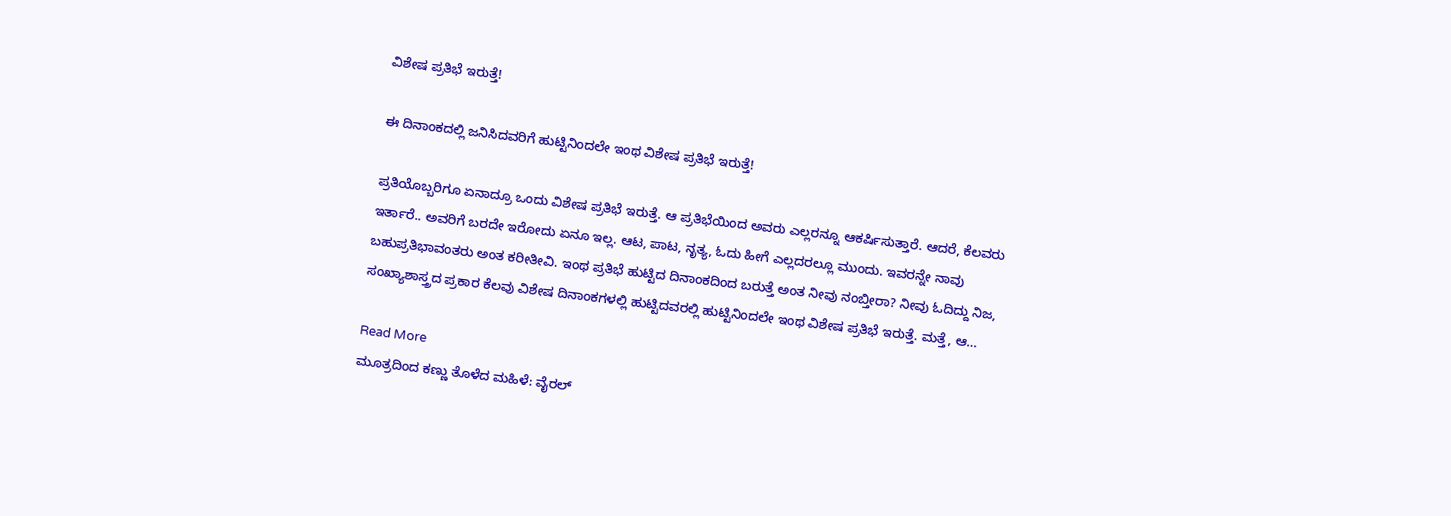ವಿಶೇಷ ಪ್ರತಿಭೆ ಇರುತ್ತೆ!

ಈ ದಿನಾಂಕದಲ್ಲಿ ಜನಿಸಿದವರಿಗೆ ಹುಟ್ಟಿನಿಂದಲೇ ಇಂಥ ವಿಶೇಷ ಪ್ರತಿಭೆ ಇರುತ್ತೆ!

ಪ್ರತಿಯೊಬ್ಬರಿಗೂ ಏನಾದ್ರೂ ಒಂದು ವಿಶೇಷ ಪ್ರತಿಭೆ ಇರುತ್ತೆ. ಆ ಪ್ರತಿಭೆಯಿಂದ ಅವರು ಎಲ್ಲರನ್ನೂ ಆಕರ್ಷಿಸುತ್ತಾರೆ. ಆದರೆ, ಕೆಲವರು ಇರ್ತಾರೆ.. ಅವರಿಗೆ ಬರದೇ ಇರೋದು ಏನೂ ಇಲ್ಲ. ಆಟ, ಪಾಟ, ನೃತ್ಯ, ಓದು ಹೀಗೆ ಎಲ್ಲದರಲ್ಲೂ ಮುಂದು. ಇವರನ್ನೇ ನಾವು ಬಹುಪ್ರತಿಭಾವಂತರು ಅಂತ ಕರೀತೀವಿ. ಇಂಥ ಪ್ರತಿಭೆ ಹುಟ್ಟಿದ ದಿನಾಂಕದಿಂದ ಬರುತ್ತೆ ಅಂತ ನೀವು ನಂಬ್ತೀರಾ? ನೀವು ಓದಿದ್ದು ನಿಜ, ಸಂಖ್ಯಾಶಾಸ್ತ್ರದ ಪ್ರಕಾರ ಕೆಲವು ವಿಶೇಷ ದಿನಾಂಕಗಳಲ್ಲಿ ಹುಟ್ಟಿದವರಲ್ಲಿ ಹುಟ್ಟಿನಿಂದಲೇ ಇಂಥ ವಿಶೇಷ ಪ್ರತಿಭೆ ಇರುತ್ತೆ. ಮತ್ತೆ, ಆ…

Read More
ಮೂತ್ರದಿಂದ ಕಣ್ಣು ತೊಳೆದ ಮಹಿಳೆ: ವೈರಲ್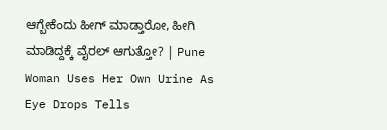ಆಗ್ಬೇಕೆಂದು ಹೀಗ್ ಮಾಡ್ತಾರೋ, ಹೀಗಿ ಮಾಡಿದ್ದಕ್ಕೆ ವೈರಲ್ ಆಗುತ್ತೋ? | Pune Woman Uses Her Own Urine As Eye Drops Tells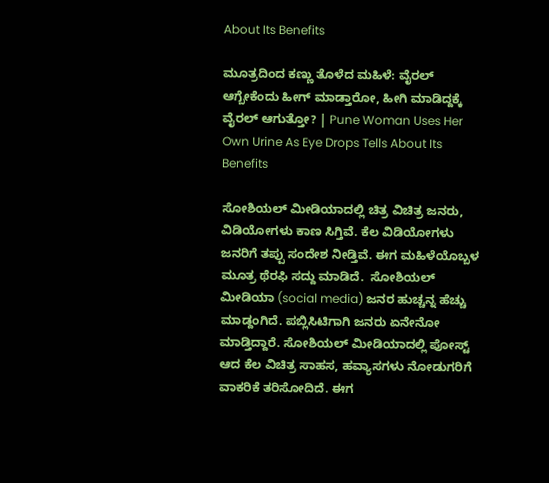About Its Benefits

ಮೂತ್ರದಿಂದ ಕಣ್ಣು ತೊಳೆದ ಮಹಿಳೆ: ವೈರಲ್ ಆಗ್ಬೇಕೆಂದು ಹೀಗ್ ಮಾಡ್ತಾರೋ, ಹೀಗಿ ಮಾಡಿದ್ದಕ್ಕೆ ವೈರಲ್ ಆಗುತ್ತೋ? | Pune Woman Uses Her Own Urine As Eye Drops Tells About Its Benefits

ಸೋಶಿಯಲ್ ಮೀಡಿಯಾದಲ್ಲಿ ಚಿತ್ರ ವಿಚಿತ್ರ ಜನರು, ವಿಡಿಯೋಗಳು ಕಾಣ ಸಿಗ್ತಿವೆ. ಕೆಲ ವಿಡಿಯೋಗಳು ಜನರಿಗೆ ತಪ್ಪು ಸಂದೇಶ ನೀಡ್ತಿವೆ. ಈಗ ಮಹಿಳೆಯೊಬ್ಬಳ ಮೂತ್ರ ಥೆರಫಿ ಸದ್ದು ಮಾಡಿದೆ.  ಸೋಶಿಯಲ್ ಮೀಡಿಯಾ (social media) ಜನರ ಹುಚ್ಚನ್ನ ಹೆಚ್ಚು ಮಾಡ್ದಂಗಿದೆ. ಪಬ್ಲಿಸಿಟಿಗಾಗಿ ಜನರು ಏನೇನೋ ಮಾಡ್ತಿದ್ದಾರೆ. ಸೋಶಿಯಲ್ ಮೀಡಿಯಾದಲ್ಲಿ ಪೋಸ್ಟ್ ಆದ ಕೆಲ ವಿಚಿತ್ರ ಸಾಹಸ, ಹವ್ಯಾಸಗಳು ನೋಡುಗರಿಗೆ ವಾಕರಿಕೆ ತರಿಸೋದಿದೆ. ಈಗ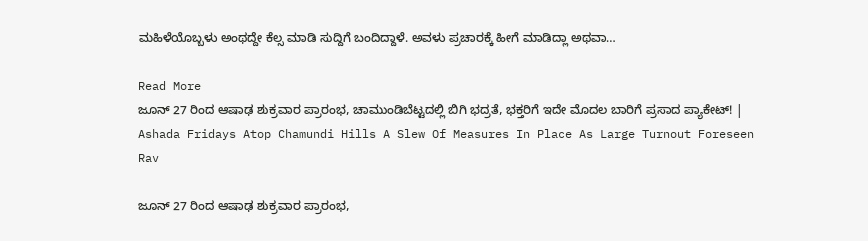ಮಹಿಳೆಯೊಬ್ಬಳು ಅಂಥದ್ದೇ ಕೆಲ್ಸ ಮಾಡಿ ಸುದ್ದಿಗೆ ಬಂದಿದ್ದಾಳೆ. ಅವಳು ಪ್ರಚಾರಕ್ಕೆ ಹೀಗೆ ಮಾಡಿದ್ಲಾ ಅಥವಾ…

Read More
ಜೂನ್ 27 ರಿಂದ ಆಷಾಢ ಶುಕ್ರವಾರ ಪ್ರಾರಂಭ, ಚಾಮುಂಡಿಬೆಟ್ಟದಲ್ಲಿ ಬಿಗಿ ಭದ್ರತೆ, ಭಕ್ತರಿಗೆ ಇದೇ ಮೊದಲ ಬಾರಿಗೆ ಪ್ರಸಾದ ಪ್ಯಾಕೇಟ್! | Ashada Fridays Atop Chamundi Hills A Slew Of Measures In Place As Large Turnout Foreseen Rav

ಜೂನ್ 27 ರಿಂದ ಆಷಾಢ ಶುಕ್ರವಾರ ಪ್ರಾರಂಭ,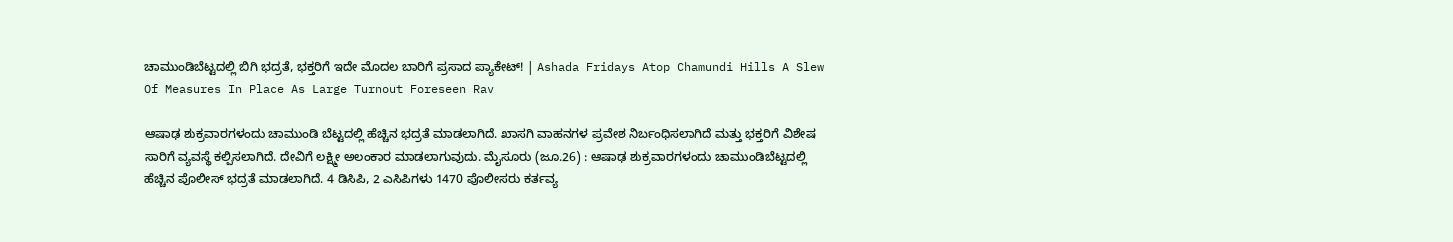ಚಾಮುಂಡಿಬೆಟ್ಟದಲ್ಲಿ ಬಿಗಿ ಭದ್ರತೆ, ಭಕ್ತರಿಗೆ ಇದೇ ಮೊದಲ ಬಾರಿಗೆ ಪ್ರಸಾದ ಪ್ಯಾಕೇಟ್! | Ashada Fridays Atop Chamundi Hills A Slew Of Measures In Place As Large Turnout Foreseen Rav

ಆಷಾಢ ಶುಕ್ರವಾರಗಳಂದು ಚಾಮುಂಡಿ ಬೆಟ್ಟದಲ್ಲಿ ಹೆಚ್ಚಿನ ಭದ್ರತೆ ಮಾಡಲಾಗಿದೆ. ಖಾಸಗಿ ವಾಹನಗಳ ಪ್ರವೇಶ ನಿರ್ಬಂಧಿಸಲಾಗಿದೆ ಮತ್ತು ಭಕ್ತರಿಗೆ ವಿಶೇಷ ಸಾರಿಗೆ ವ್ಯವಸ್ಥೆ ಕಲ್ಪಿಸಲಾಗಿದೆ. ದೇವಿಗೆ ಲಕ್ಷ್ಮೀ ಅಲಂಕಾರ ಮಾಡಲಾಗುವುದು. ಮೈಸೂರು (ಜೂ.26) : ಆಷಾಢ ಶುಕ್ರವಾರಗಳಂದು ಚಾಮುಂಡಿಬೆಟ್ಟದಲ್ಲಿ ಹೆಚ್ಚಿನ ಪೊಲೀಸ್ ಭದ್ರತೆ ಮಾಡಲಾಗಿದೆ. 4 ಡಿಸಿಪಿ, 2 ಎಸಿಪಿಗಳು 1470 ಪೊಲೀಸರು ಕರ್ತವ್ಯ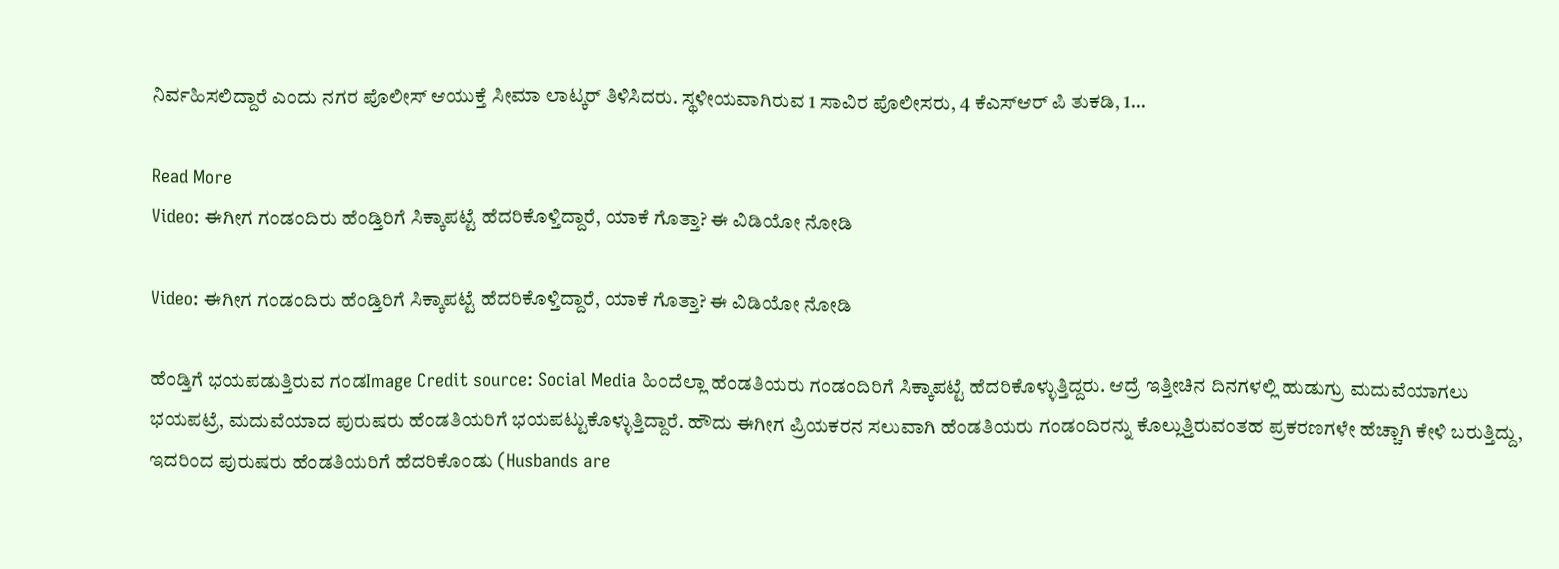ನಿರ್ವಹಿಸಲಿದ್ದಾರೆ ಎಂದು ನಗರ ಪೊಲೀಸ್ ಆಯುಕ್ತೆ ಸೀಮಾ ಲಾಟ್ಕರ್ ತಿಳಿಸಿದರು. ಸ್ಥಳೀಯವಾಗಿರುವ 1 ಸಾವಿರ ಪೊಲೀಸರು, 4 ಕೆಎಸ್ಆರ್ ಪಿ ತುಕಡಿ, 1…

Read More
Video: ಈಗೀಗ ಗಂಡಂದಿರು ಹೆಂಡ್ತಿರಿಗೆ ಸಿಕ್ಕಾಪಟ್ಟೆ ಹೆದರಿಕೊಳ್ತಿದ್ದಾರೆ, ಯಾಕೆ ಗೊತ್ತಾ? ಈ ವಿಡಿಯೋ ನೋಡಿ

Video: ಈಗೀಗ ಗಂಡಂದಿರು ಹೆಂಡ್ತಿರಿಗೆ ಸಿಕ್ಕಾಪಟ್ಟೆ ಹೆದರಿಕೊಳ್ತಿದ್ದಾರೆ, ಯಾಕೆ ಗೊತ್ತಾ? ಈ ವಿಡಿಯೋ ನೋಡಿ

ಹೆಂಡ್ತಿಗೆ ಭಯಪಡುತ್ತಿರುವ ಗಂಡImage Credit source: Social Media ಹಿಂದೆಲ್ಲಾ ಹೆಂಡತಿಯರು ಗಂಡಂದಿರಿಗೆ ಸಿಕ್ಕಾಪಟ್ಟೆ ಹೆದರಿಕೊಳ್ಳುತ್ತಿದ್ದರು. ಆದ್ರೆ ಇತ್ತೀಚಿನ ದಿನಗಳಲ್ಲಿ ಹುಡುಗ್ರು ಮದುವೆಯಾಗಲು ಭಯಪಟ್ರೆ, ಮದುವೆಯಾದ ಪುರುಷರು ಹೆಂಡತಿಯರಿಗೆ ಭಯಪಟ್ಟುಕೊಳ್ಳುತ್ತಿದ್ದಾರೆ. ಹೌದು ಈಗೀಗ ಪ್ರಿಯಕರನ ಸಲುವಾಗಿ ಹೆಂಡತಿಯರು ಗಂಡಂದಿರನ್ನು ಕೊಲ್ಲುತ್ತಿರುವಂತಹ ಪ್ರಕರಣಗಳೇ ಹೆಚ್ಚಾಗಿ ಕೇಳಿ ಬರುತ್ತಿದ್ದು, ಇದರಿಂದ ಪುರುಷರು ಹೆಂಡತಿಯರಿಗೆ ಹೆದರಿಕೊಂಡು (Husbands are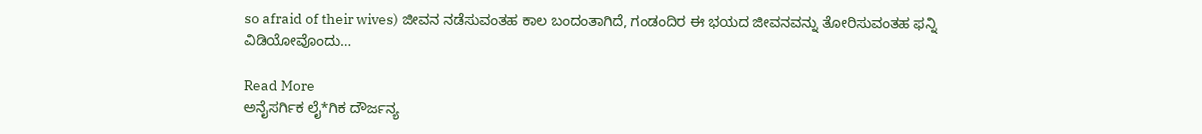so afraid of their wives) ಜೀವನ ನಡೆಸುವಂತಹ ಕಾಲ ಬಂದಂತಾಗಿದೆ, ಗಂಡಂದಿರ ಈ ಭಯದ ಜೀವನವನ್ನು ತೋರಿಸುವಂತಹ ಫನ್ನಿ ವಿಡಿಯೋವೊಂದು…

Read More
ಅನೈಸರ್ಗಿಕ ಲೈ*ಗಿಕ ದೌರ್ಜನ್ಯ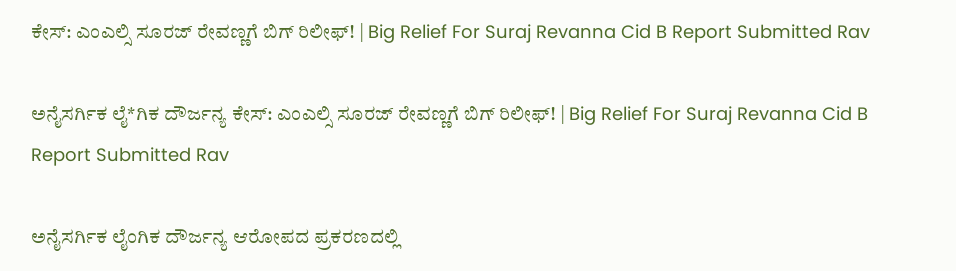ಕೇಸ್‌: ಎಂಎಲ್ಸಿ ಸೂರಜ್‌ ರೇವಣ್ಣಗೆ ಬಿಗ್ ರಿಲೀಫ್‌! | Big Relief For Suraj Revanna Cid B Report Submitted Rav

ಅನೈಸರ್ಗಿಕ ಲೈ*ಗಿಕ ದೌರ್ಜನ್ಯ ಕೇಸ್‌: ಎಂಎಲ್ಸಿ ಸೂರಜ್‌ ರೇವಣ್ಣಗೆ ಬಿಗ್ ರಿಲೀಫ್‌! | Big Relief For Suraj Revanna Cid B Report Submitted Rav

ಅನೈಸರ್ಗಿಕ ಲೈಂಗಿಕ ದೌರ್ಜನ್ಯ ಆರೋಪದ ಪ್ರಕರಣದಲ್ಲಿ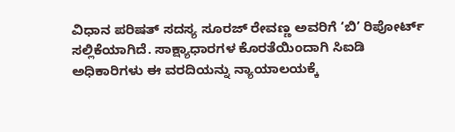ವಿಧಾನ ಪರಿಷತ್ ಸದಸ್ಯ ಸೂರಜ್ ರೇವಣ್ಣ ಅವರಿಗೆ ‘ಬಿ’ ರಿಪೋರ್ಟ್ ಸಲ್ಲಿಕೆಯಾಗಿದೆ. ಸಾಕ್ಷ್ಯಾಧಾರಗಳ ಕೊರತೆಯಿಂದಾಗಿ ಸಿಐಡಿ ಅಧಿಕಾರಿಗಳು ಈ ವರದಿಯನ್ನು ನ್ಯಾಯಾಲಯಕ್ಕೆ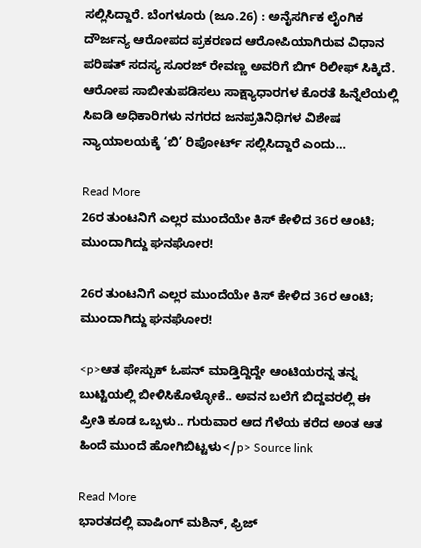ಸಲ್ಲಿಸಿದ್ದಾರೆ. ಬೆಂಗಳೂರು (ಜೂ.26) : ಅನೈಸರ್ಗಿಕ ಲೈಂಗಿಕ ದೌರ್ಜನ್ಯ ಆರೋಪದ ಪ್ರಕರಣದ ಆರೋಪಿಯಾಗಿರುವ ವಿಧಾನ ಪರಿಷತ್‌ ಸದಸ್ಯ ಸೂರಜ್‌ ರೇವಣ್ಣ ಅವರಿಗೆ ಬಿಗ್‌ ರಿಲೀಫ್‌ ಸಿಕ್ಕಿದೆ. ಆರೋಪ ಸಾಬೀತುಪಡಿಸಲು ಸಾಕ್ಷ್ಯಾಧಾರಗಳ ಕೊರತೆ ಹಿನ್ನೆಲೆಯಲ್ಲಿ ಸಿಐಡಿ ಅಧಿಕಾರಿಗಳು ನಗರದ ಜನಪ್ರತಿನಿಧಿಗಳ ವಿಶೇಷ ನ್ಯಾಯಾಲಯಕ್ಕೆ ‘ಬಿ’ ರಿಪೋರ್ಟ್ ಸಲ್ಲಿಸಿದ್ದಾರೆ ಎಂದು…

Read More
26ರ ತುಂಟನಿಗೆ ಎಲ್ಲರ ಮುಂದೆಯೇ ಕಿಸ್ ಕೇಳಿದ 36ರ ಆಂಟಿ; ಮುಂದಾಗಿದ್ದು ಘನಘೋರ!

26ರ ತುಂಟನಿಗೆ ಎಲ್ಲರ ಮುಂದೆಯೇ ಕಿಸ್ ಕೇಳಿದ 36ರ ಆಂಟಿ; ಮುಂದಾಗಿದ್ದು ಘನಘೋರ!

<p>ಆತ ಫೇಸ್ಬುಕ್ ಓಪನ್ ಮಾಡ್ತಿದ್ದಿದ್ದೇ ಆಂಟಿಯರನ್ನ ತನ್ನ ಬುಟ್ಟಿಯಲ್ಲಿ ಬೀಳಿಸಿಕೊಳ್ಳೋಕೆ.. ಅವನ ಬಲೆಗೆ ಬಿದ್ದವರಲ್ಲಿ ಈ ಪ್ರೀತಿ ಕೂಡ ಒಬ್ಬಳು.. ಗುರುವಾರ ಆದ ಗೆಳೆಯ ಕರೆದ ಅಂತ ಆತ ಹಿಂದೆ ಮುಂದೆ ಹೋಗಿಬಿಟ್ಟಳು</p> Source link

Read More
ಭಾರತದಲ್ಲಿ ವಾಷಿಂಗ್‌ ಮಶಿನ್‌, ಫ್ರಿಜ್‌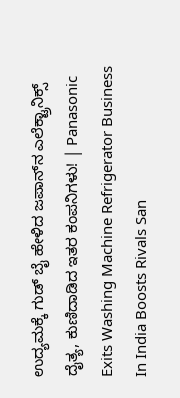ಉದ್ಯಮಕ್ಕೆ ಗುಡ್‌ ಬೈ ಹೇಳಿದ ಜಪಾನ್‌ನ ಎಲೆಕ್ಟ್ರಾನಿಕ್ಸ್‌ ದೈತ್ಯ, ಕುಣಿದಾಡಿದ ಇತರ ಕಂಪನಿಗಳು! | Panasonic Exits Washing Machine Refrigerator Business In India Boosts Rivals San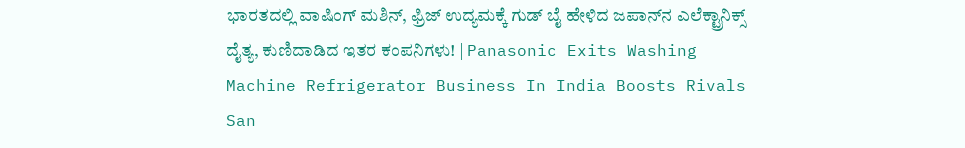ಭಾರತದಲ್ಲಿ ವಾಷಿಂಗ್‌ ಮಶಿನ್‌, ಫ್ರಿಜ್‌ ಉದ್ಯಮಕ್ಕೆ ಗುಡ್‌ ಬೈ ಹೇಳಿದ ಜಪಾನ್‌ನ ಎಲೆಕ್ಟ್ರಾನಿಕ್ಸ್‌ ದೈತ್ಯ, ಕುಣಿದಾಡಿದ ಇತರ ಕಂಪನಿಗಳು! | Panasonic Exits Washing Machine Refrigerator Business In India Boosts Rivals San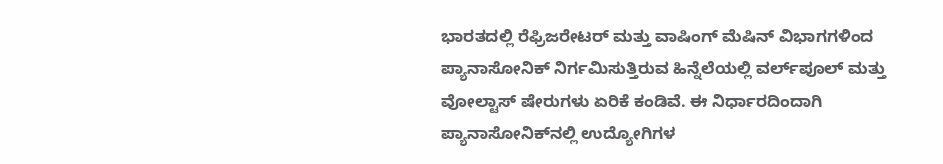ಭಾರತದಲ್ಲಿ ರೆಫ್ರಿಜರೇಟರ್ ಮತ್ತು ವಾಷಿಂಗ್ ಮೆಷಿನ್ ವಿಭಾಗಗಳಿಂದ ಪ್ಯಾನಾಸೋನಿಕ್ ನಿರ್ಗಮಿಸುತ್ತಿರುವ ಹಿನ್ನೆಲೆಯಲ್ಲಿ ವರ್ಲ್‌ಪೂಲ್ ಮತ್ತು ವೋಲ್ಟಾಸ್ ಷೇರುಗಳು ಏರಿಕೆ ಕಂಡಿವೆ. ಈ ನಿರ್ಧಾರದಿಂದಾಗಿ ಪ್ಯಾನಾಸೋನಿಕ್‌ನಲ್ಲಿ ಉದ್ಯೋಗಿಗಳ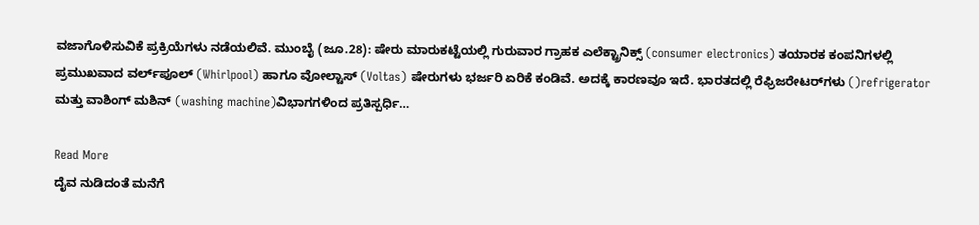ವಜಾಗೊಳಿಸುವಿಕೆ ಪ್ರಕ್ರಿಯೆಗಳು ನಡೆಯಲಿವೆ. ಮುಂಬೈ (ಜೂ.28): ಷೇರು ಮಾರುಕಟ್ಟೆಯಲ್ಲಿ ಗುರುವಾರ ಗ್ರಾಹಕ ಎಲೆಕ್ಟ್ರಾನಿಕ್ಸ್‌ (consumer electronics) ತಯಾರಕ ಕಂಪನಿಗಳಲ್ಲಿ ಪ್ರಮುಖವಾದ ವರ್ಲ್‌ಪೂಲ್‌ (Whirlpool) ಹಾಗೂ ವೋಲ್ಟಾಸ್‌ (Voltas) ಷೇರುಗಳು ಭರ್ಜರಿ ಏರಿಕೆ ಕಂಡಿವೆ. ಅದಕ್ಕೆ ಕಾರಣವೂ ಇದೆ. ಭಾರತದಲ್ಲಿ ರೆಫ್ರಿಜರೇಟರ್‌ಗಳು ()refrigerator ಮತ್ತು ವಾಶಿಂಗ್‌ ಮಶಿನ್‌ (washing machine)ವಿಭಾಗಗಳಿಂದ ಪ್ರತಿಸ್ಪರ್ಧಿ…

Read More
ದೈವ ನುಡಿದಂತೆ ಮನೆಗೆ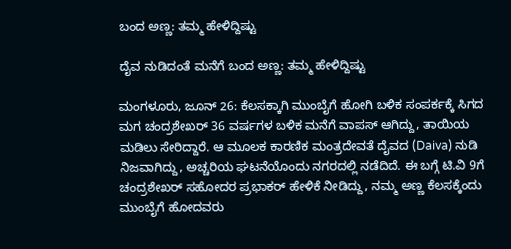ಬಂದ ಅಣ್ಣ: ತಮ್ಮ ಹೇಳಿದ್ದಿಷ್ಟು

ದೈವ ನುಡಿದಂತೆ ಮನೆಗೆ ಬಂದ ಅಣ್ಣ: ತಮ್ಮ ಹೇಳಿದ್ದಿಷ್ಟು

ಮಂಗಳೂರು, ಜೂನ್ 26: ಕೆಲಸಕ್ಕಾಗಿ ಮುಂಬೈಗೆ ಹೋಗಿ ಬಳಿಕ ಸಂಪರ್ಕಕ್ಕೆ ಸಿಗದ ಮಗ ಚಂದ್ರಶೇಖರ್ 36 ವರ್ಷಗಳ ಬಳಿಕ ಮನೆಗೆ ವಾಪಸ್ ಆಗಿದ್ದು, ತಾಯಿಯ ಮಡಿಲು ಸೇರಿದ್ದಾರೆ. ಆ ಮೂಲಕ ಕಾರಣಿಕ ಮಂತ್ರದೇವತೆ ದೈವದ (Daiva) ನುಡಿ ನಿಜವಾಗಿದ್ದು, ಅಚ್ಚರಿಯ ಘಟನೆಯೊಂದು ನಗರದಲ್ಲಿ ನಡೆದಿದೆ. ಈ ಬಗ್ಗೆ ಟಿ.ವಿ 9ಗೆ ಚಂದ್ರಶೇಖರ್ ಸಹೋದರ ಪ್ರಭಾಕರ್ ಹೇಳಿಕೆ ನೀಡಿದ್ದು, ನಮ್ಮ ಅಣ್ಣ ಕೆಲಸಕ್ಕೆಂದು ಮುಂಬೈಗೆ ಹೋದವರು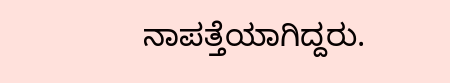ನಾಪತ್ತೆಯಾಗಿದ್ದರು.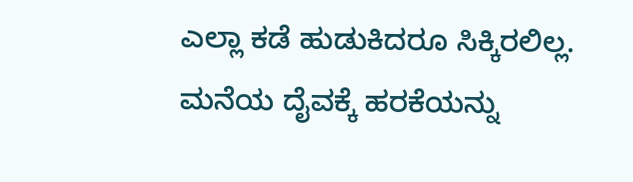ಎಲ್ಲಾ ಕಡೆ ಹುಡುಕಿದರೂ ಸಿಕ್ಕಿರಲಿಲ್ಲ. ಮನೆಯ ದೈವಕ್ಕೆ ಹರಕೆಯನ್ನು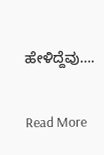ಹೇಳಿದ್ದೆವು….

Read More